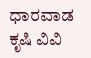ಧಾರವಾಡ ಕೃಷಿ ವಿವಿ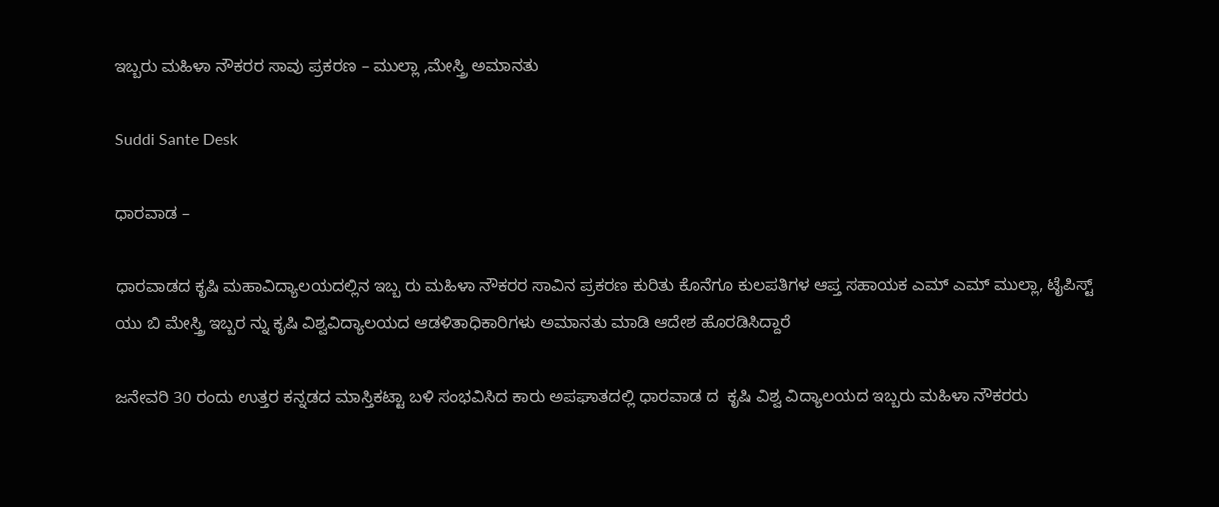ಇಬ್ಬರು ಮಹಿಳಾ ನೌಕರರ ಸಾವು ಪ್ರಕರಣ – ಮುಲ್ಲಾ ,ಮೇಸ್ತ್ರಿ ಅಮಾನತು

Suddi Sante Desk

ಧಾರವಾಡ –

ಧಾರವಾಡದ ಕೃಷಿ ಮಹಾವಿದ್ಯಾಲಯದಲ್ಲಿನ ಇಬ್ಬ ರು ಮಹಿಳಾ ನೌಕರರ ಸಾವಿನ ಪ್ರಕರಣ ಕುರಿತು ಕೊನೆಗೂ ಕುಲಪತಿಗಳ ಆಪ್ತ ಸಹಾಯಕ ಎಮ್ ಎಮ್ ಮುಲ್ಲಾ, ಟೈಪಿಸ್ಟ್ ಯು ಬಿ ಮೇಸ್ತ್ರಿ ಇಬ್ಬರ ನ್ನು ಕೃಷಿ ವಿಶ್ವವಿದ್ಯಾಲಯದ ಆಡಳಿತಾಧಿಕಾರಿಗಳು ಅಮಾನತು ಮಾಡಿ ಆದೇಶ ಹೊರಡಿಸಿದ್ದಾರೆ

ಜನೇವರಿ 30 ರಂದು ಉತ್ತರ ಕನ್ನಡದ ಮಾಸ್ತಿಕಟ್ಟಾ ಬಳಿ ಸಂಭವಿಸಿದ ಕಾರು ಅಪಘಾತದಲ್ಲಿ ಧಾರವಾಡ ದ  ಕೃಷಿ ವಿಶ್ವ ವಿದ್ಯಾಲಯದ ಇಬ್ಬರು ಮಹಿಳಾ ನೌಕರರು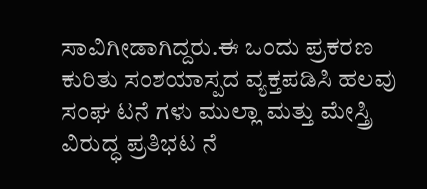ಸಾವಿಗೀಡಾಗಿದ್ದರು.ಈ ಒಂದು ಪ್ರಕರಣ ಕುರಿತು ಸಂಶಯಾಸ್ಪದ ವ್ಯಕ್ತಪಡಿಸಿ ಹಲವು ಸಂಘ ಟನೆ ಗಳು ಮುಲ್ಲಾ ಮತ್ತು ಮೇಸ್ತ್ರಿ ವಿರುದ್ಧ ಪ್ರತಿಭಟ ನೆ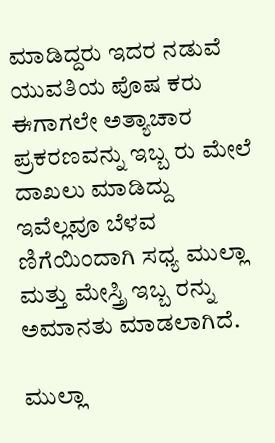ಮಾಡಿದ್ದರು ಇದರ ನಡುವೆ ಯುವತಿಯ ಪೊಷ ಕರು ಈಗಾಗಲೇ ಅತ್ಯಾಚಾರ ಪ್ರಕರಣವನ್ನು ಇಬ್ಬ ರು ಮೇಲೆ ದಾಖಲು ಮಾಡಿದ್ದು ಇವೆಲ್ಲವೂ ಬೆಳವ ಣಿಗೆಯಿಂದಾಗಿ ಸಧ್ಯ ಮುಲ್ಲಾ ಮತ್ತು ಮೇಸ್ತ್ರಿ ಇಬ್ಬ ರನ್ನು ಅಮಾನತು ಮಾಡಲಾಗಿದೆ.

ಮುಲ್ಲಾ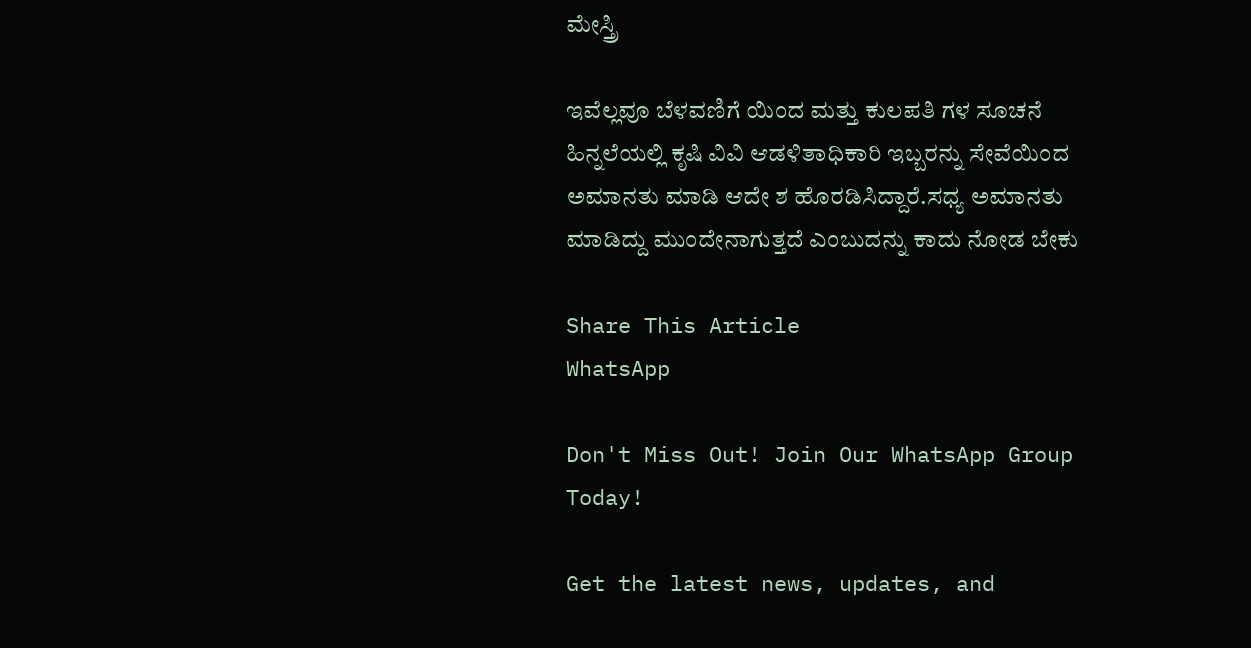ಮೇಸ್ತ್ರಿ

ಇವೆಲ್ಲವೂ ಬೆಳವಣಿಗೆ ಯಿಂದ ಮತ್ತು ಕುಲಪತಿ ಗಳ ಸೂಚನೆ ಹಿನ್ನಲೆಯಲ್ಲಿ ಕೃಷಿ ವಿವಿ ಆಡಳಿತಾಧಿಕಾರಿ ಇಬ್ಬರನ್ನು ಸೇವೆಯಿಂದ ಅಮಾನತು ಮಾಡಿ ಆದೇ ಶ ಹೊರಡಿಸಿದ್ದಾರೆ.ಸಧ್ಯ ಅಮಾನತು ಮಾಡಿದ್ದು ಮುಂದೇನಾಗುತ್ತದೆ ಎಂಬುದನ್ನು ಕಾದು ನೋಡ ಬೇಕು

Share This Article
WhatsApp

Don't Miss Out! Join Our WhatsApp Group Today!

Get the latest news, updates, and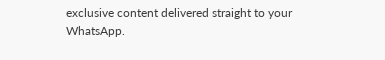exclusive content delivered straight to your WhatsApp.